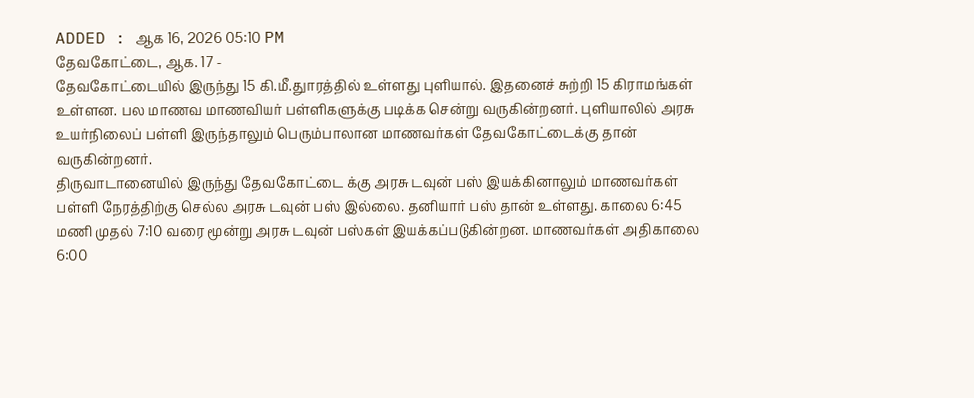ADDED : ஆக 16, 2026 05:10 PM
தேவகோட்டை, ஆக. 17 -
தேவகோட்டையில் இருந்து 15 கி.மீ.துாரத்தில் உள்ளது புளியால். இதனைச் சுற்றி 15 கிராமங்கள் உள்ளன. பல மாணவ மாணவியர் பள்ளிகளுக்கு படிக்க சென்று வருகின்றனர். புளியாலில் அரசு உயர்நிலைப் பள்ளி இருந்தாலும் பெரும்பாலான மாணவர்கள் தேவகோட்டைக்கு தான் வருகின்றனர்.
திருவாடானையில் இருந்து தேவகோட்டை க்கு அரசு டவுன் பஸ் இயக்கினாலும் மாணவர்கள் பள்ளி நேரத்திற்கு செல்ல அரசு டவுன் பஸ் இல்லை. தனியார் பஸ் தான் உள்ளது. காலை 6:45 மணி முதல் 7:10 வரை மூன்று அரசு டவுன் பஸ்கள் இயக்கப்படுகின்றன. மாணவர்கள் அதிகாலை 6:00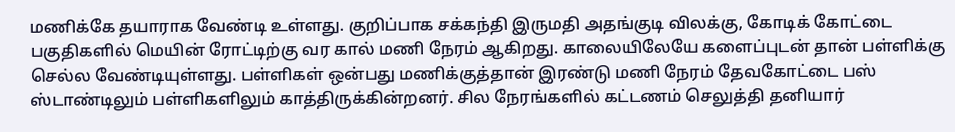மணிக்கே தயாராக வேண்டி உள்ளது. குறிப்பாக சக்கந்தி இருமதி அதங்குடி விலக்கு, கோடிக் கோட்டை பகுதிகளில் மெயின் ரோட்டிற்கு வர கால் மணி நேரம் ஆகிறது. காலையிலேயே களைப்புடன் தான் பள்ளிக்கு செல்ல வேண்டியுள்ளது. பள்ளிகள் ஒன்பது மணிக்குத்தான் இரண்டு மணி நேரம் தேவகோட்டை பஸ் ஸ்டாண்டிலும் பள்ளிகளிலும் காத்திருக்கின்றனர். சில நேரங்களில் கட்டணம் செலுத்தி தனியார்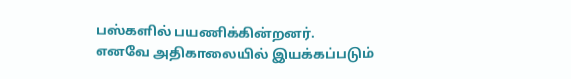பஸ்களில் பயணிக்கின்றனர்.
எனவே அதிகாலையில் இயக்கப்படும்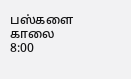பஸ்களை காலை 8:00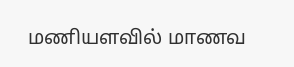மணியளவில் மாணவ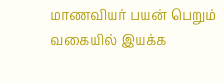மாணவியர் பயன் பெறும் வகையில் இயக்க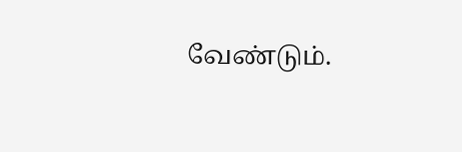வேண்டும்.